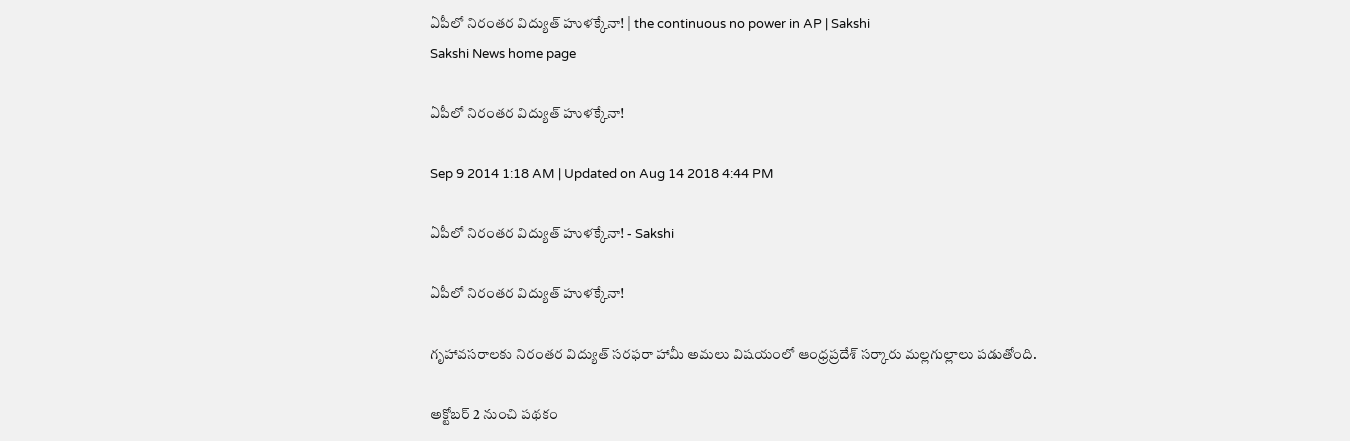ఏపీలో నిరంతర విద్యుత్ హుళక్కేనా! | the continuous no power in AP | Sakshi
Sakshi News home page

ఏపీలో నిరంతర విద్యుత్ హుళక్కేనా!

Sep 9 2014 1:18 AM | Updated on Aug 14 2018 4:44 PM

ఏపీలో నిరంతర విద్యుత్ హుళక్కేనా! - Sakshi

ఏపీలో నిరంతర విద్యుత్ హుళక్కేనా!

గృహావసరాలకు నిరంతర విద్యుత్ సరఫరా హామీ అమలు విషయంలో ఆంధ్రప్రదేశ్ సర్కారు మల్లగుల్లాలు పడుతోంది.

అక్టోబర్ 2 నుంచి పథకం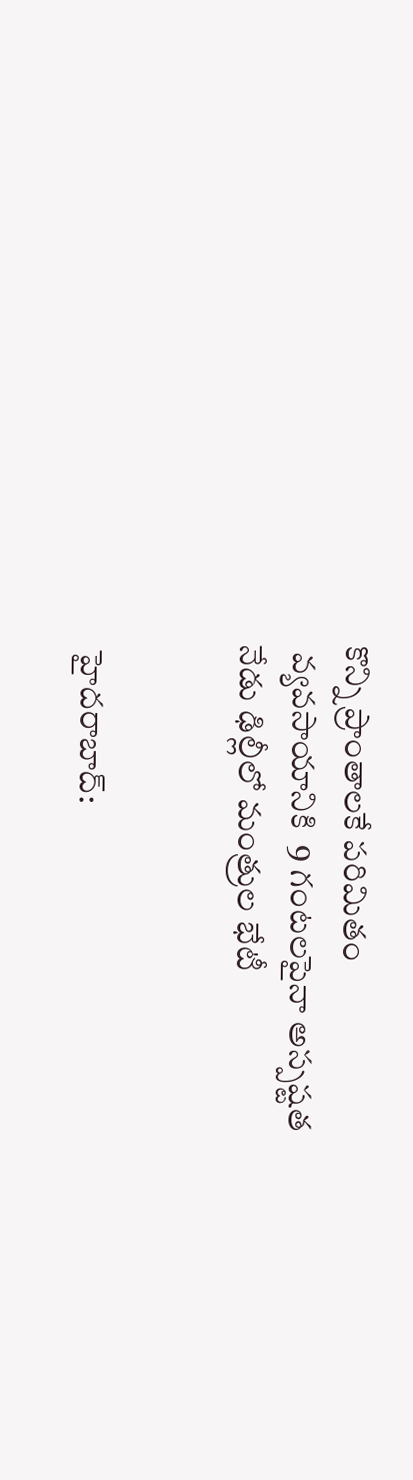కొన్ని ప్రాంతాలకే పరిమితం
 వ్యవసాయానికి  9 గంటలపైనా అస్పష్టత
నేడు ఢిల్లీలో మంత్రుల భేటీ


 హైదరాబాద్: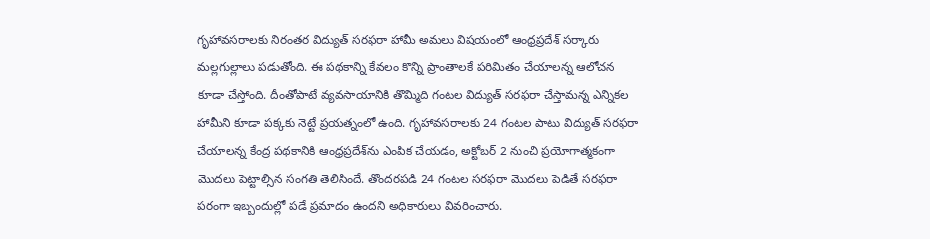గృహావసరాలకు నిరంతర విద్యుత్ సరఫరా హామీ అమలు విషయంలో ఆంధ్రప్రదేశ్ సర్కారు మల్లగుల్లాలు పడుతోంది. ఈ పథకాన్ని కేవలం కొన్ని ప్రాంతాలకే పరిమితం చేయాలన్న ఆలోచన కూడా చేస్తోంది. దీంతోపాటే వ్యవసాయానికి తొమ్మిది గంటల విద్యుత్ సరఫరా చేస్తామన్న ఎన్నికల హామీని కూడా పక్కకు నెట్టే ప్రయత్నంలో ఉంది. గృహావసరాలకు 24 గంటల పాటు విద్యుత్ సరఫరా చేయాలన్న కేంద్ర పథకానికి ఆంధ్రప్రదేశ్‌ను ఎంపిక చేయడం, అక్టోబర్ 2 నుంచి ప్రయోగాత్మకంగా మొదలు పెట్టాల్సిన సంగతి తెలిసిందే. తొందరపడి 24 గంటల సరఫరా మొదలు పెడితే సరఫరా పరంగా ఇబ్బందుల్లో పడే ప్రమాదం ఉందని అధికారులు వివరించారు.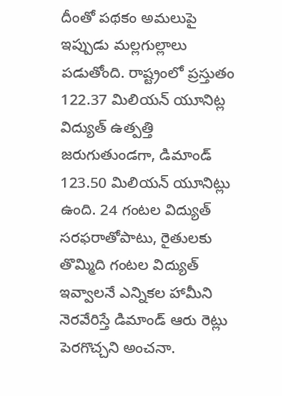దీంతో పథకం అమలుపై ఇప్పుడు మల్లగుల్లాలు పడుతోంది. రాష్ట్రంలో ప్రస్తుతం 122.37 మిలియన్ యూనిట్ల విద్యుత్ ఉత్పత్తి జరుగుతుండగా, డిమాండ్ 123.50 మిలియన్ యూనిట్లు ఉంది. 24 గంటల విద్యుత్ సరఫరాతోపాటు, రైతులకు తొమ్మిది గంటల విద్యుత్ ఇవ్వాలనే ఎన్నికల హామీని నెరవేరిస్తే డిమాండ్ ఆరు రెట్లు పెరగొచ్చని అంచనా.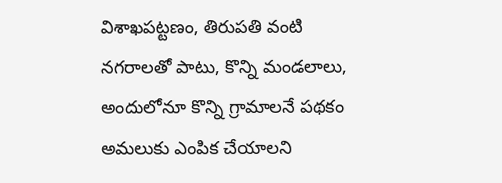విశాఖపట్టణం, తిరుపతి వంటి నగరాలతో పాటు, కొన్ని మండలాలు, అందులోనూ కొన్ని గ్రామాలనే పథకం అమలుకు ఎంపిక చేయాలని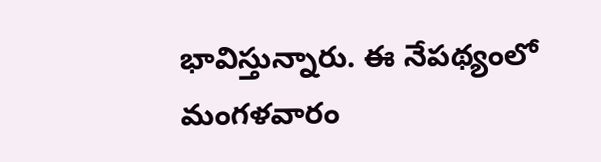భావిస్తున్నారు. ఈ నేపథ్యంలో మంగళవారం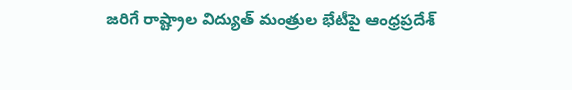జరిగే రాష్ట్రాల విద్యుత్ మంత్రుల భేటీపై ఆంధ్రప్రదేశ్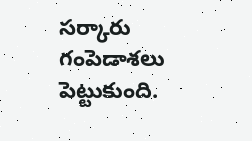సర్కారు గంపెడాశలు పెట్టుకుంది.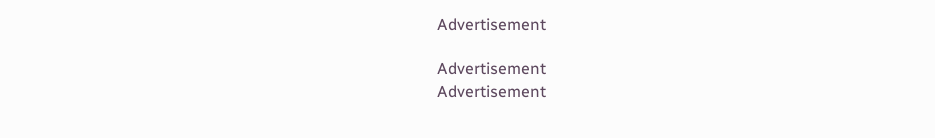Advertisement

Advertisement
Advertisement